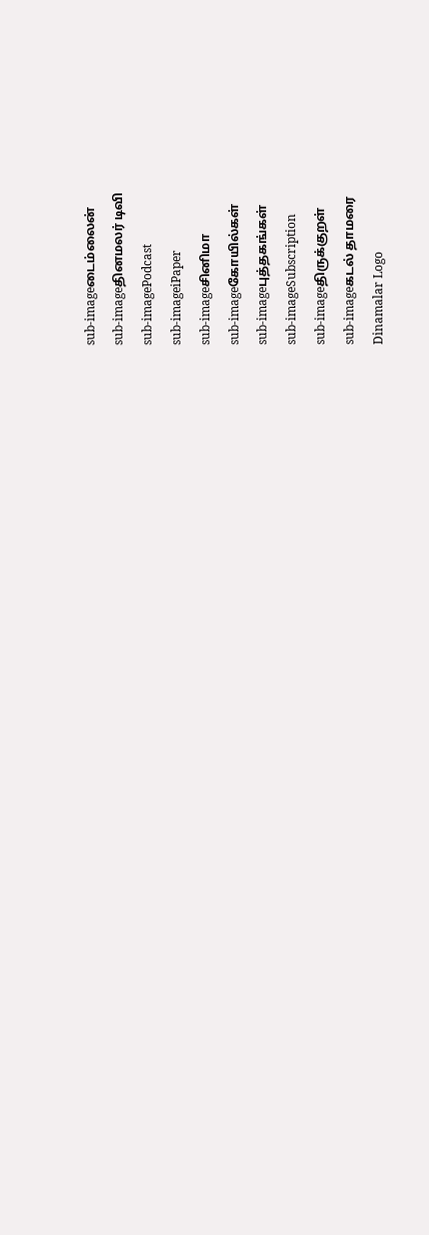sub-imageடைம்லைன்
sub-imageதினமலர் டிவி
sub-imagePodcast
sub-imageiPaper
sub-imageசினிமா
sub-imageகோயில்கள்
sub-imageபுத்தகங்கள்
sub-imageSubscription
sub-imageதிருக்குறள்
sub-imageகடல் தாமரை
Dinamalar Logo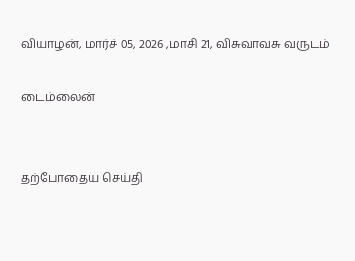வியாழன், மார்ச் 05, 2026 ,மாசி 21, விசுவாவசு வருடம்

டைம்லைன்


தற்போதைய செய்தி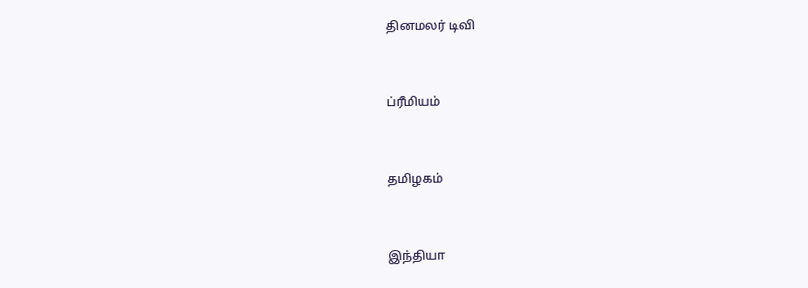தினமலர் டிவி


ப்ரீமியம்


தமிழகம்


இந்தியா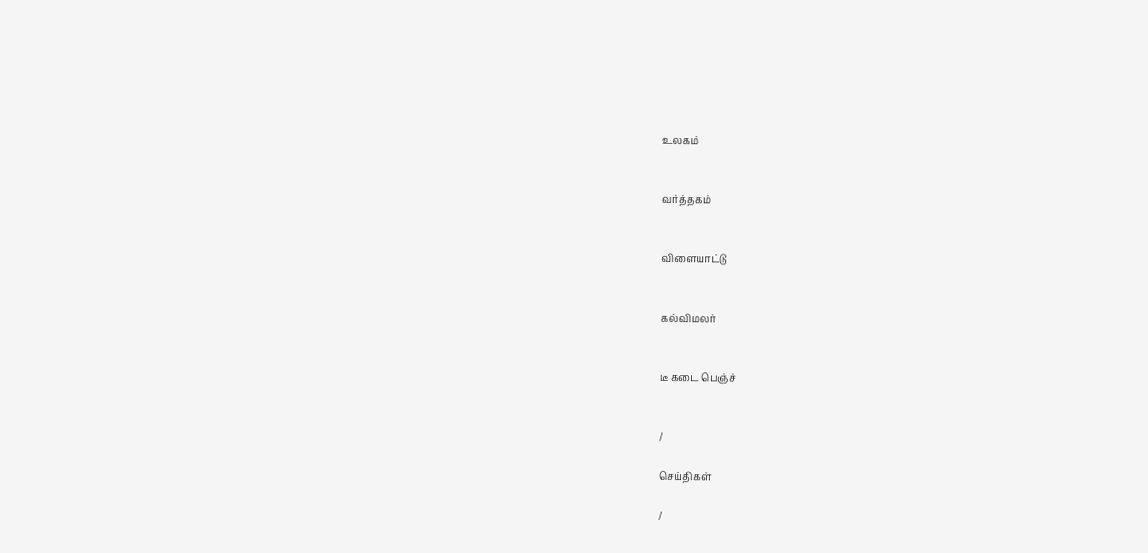உலகம்


வர்த்தகம்


விளையாட்டு


கல்விமலர்


டீ கடை பெஞ்ச்


/

செய்திகள்

/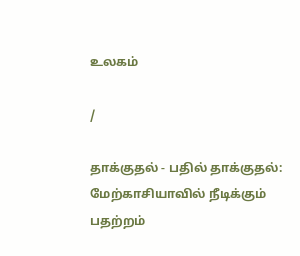உலகம்

/

தாக்குதல் - பதில் தாக்குதல்: மேற்காசியாவில் நீடிக்கும் பதற்றம்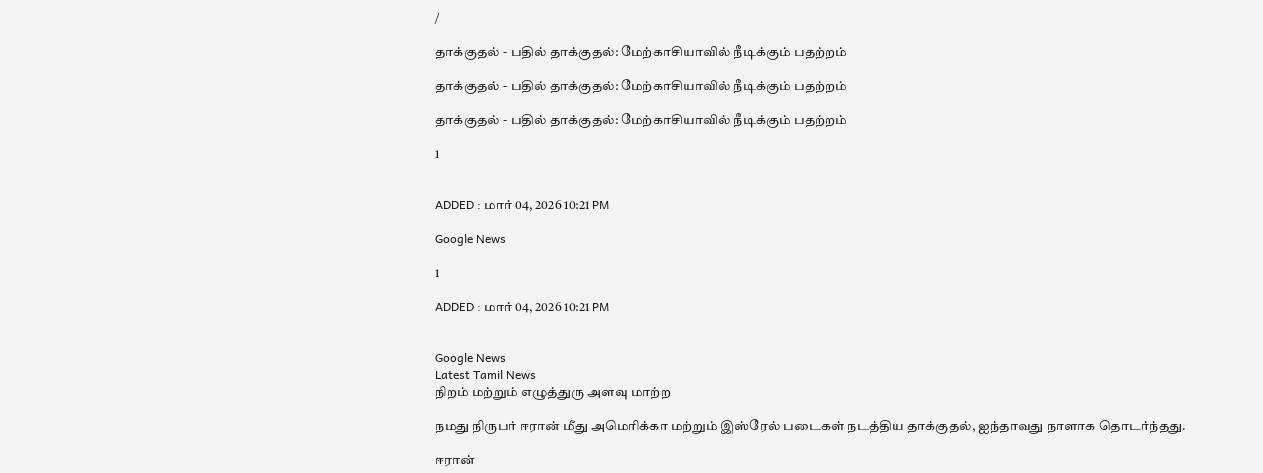/

தாக்குதல் - பதில் தாக்குதல்: மேற்காசியாவில் நீடிக்கும் பதற்றம்

தாக்குதல் - பதில் தாக்குதல்: மேற்காசியாவில் நீடிக்கும் பதற்றம்

தாக்குதல் - பதில் தாக்குதல்: மேற்காசியாவில் நீடிக்கும் பதற்றம்

1


ADDED : மார் 04, 2026 10:21 PM

Google News

1

ADDED : மார் 04, 2026 10:21 PM


Google News
Latest Tamil News
நிறம் மற்றும் எழுத்துரு அளவு மாற்ற

நமது நிருபர் ஈரான் மீது அமெரிக்கா மற்றும் இஸ்ரேல் படைகள் நடத்திய தாக்குதல், ஐந்தாவது நாளாக தொடர்ந்தது.

ஈரான்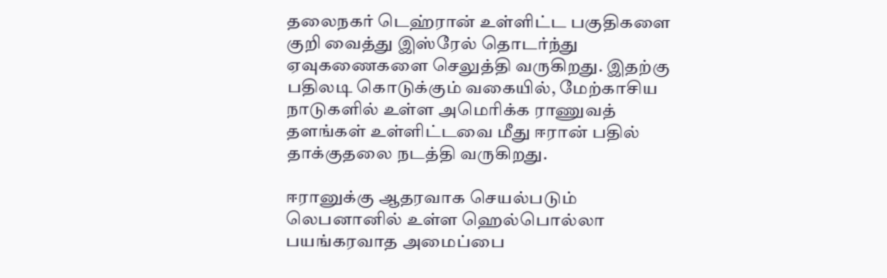தலைநகர் டெஹ்ரான் உள்ளிட்ட பகுதிகளை குறி வைத்து இஸ்ரேல் தொடர்ந்து ஏவுகணைகளை செலுத்தி வருகிறது. இதற்கு பதிலடி கொடுக்கும் வகையில், மேற்காசிய நாடுகளில் உள்ள அமெரிக்க ராணுவத் தளங்கள் உள்ளிட்டவை மீது ஈரான் பதில் தாக்குதலை நடத்தி வருகிறது.

ஈரானுக்கு ஆதரவாக செயல்படும் லெபனானில் உள்ள ஹெல்பொல்லா பயங்கரவாத அமைப்பை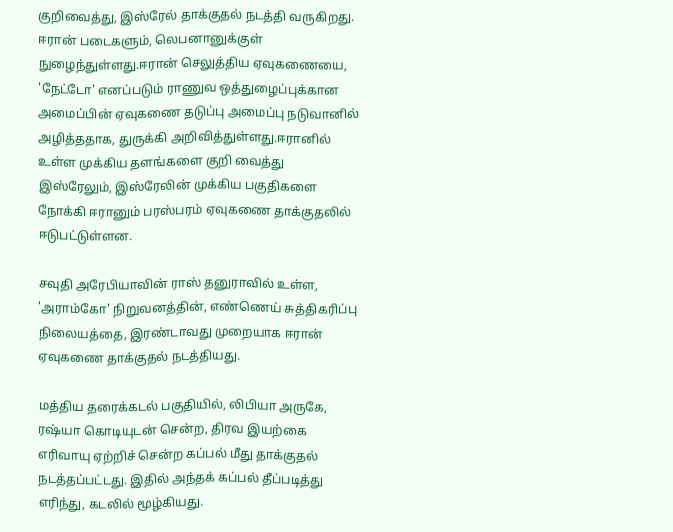குறிவைத்து, இஸ்ரேல் தாக்குதல் நடத்தி வருகிறது. ஈரான் படைகளும், லெபனானுக்குள் நுழைந்துள்ளது.ஈரான் செலுத்திய ஏவுகணையை, 'நேட்டோ' எனப்படும் ராணுவ ஒத்துழைப்புக்கான அமைப்பின் ஏவுகணை தடுப்பு அமைப்பு நடுவானில் அழித்ததாக, துருக்கி அறிவித்துள்ளது.ஈரானில் உள்ள முக்கிய தளங்களை குறி வைத்து இஸ்ரேலும், இஸ்ரேலின் முக்கிய பகுதிகளை நோக்கி ஈரானும் பரஸ்பரம் ஏவுகணை தாக்குதலில் ஈடுபட்டுள்ளன.

சவுதி அரேபியாவின் ராஸ் தனுராவில் உள்ள, 'அராம்கோ' நிறுவனத்தின், எண்ணெய் சுத்திகரிப்பு நிலையத்தை, இரண்டாவது முறையாக ஈரான் ஏவுகணை தாக்குதல் நடத்தியது.

மத்திய தரைக்கடல் பகுதியில், லிபியா அருகே, ரஷ்யா கொடியுடன் சென்ற, திரவ இயற்கை எரிவாயு ஏற்றிச் சென்ற கப்பல் மீது தாக்குதல் நடத்தப்பட்டது. இதில் அந்தக் கப்பல் தீப்படித்து எரிந்து, கடலில் மூழ்கியது.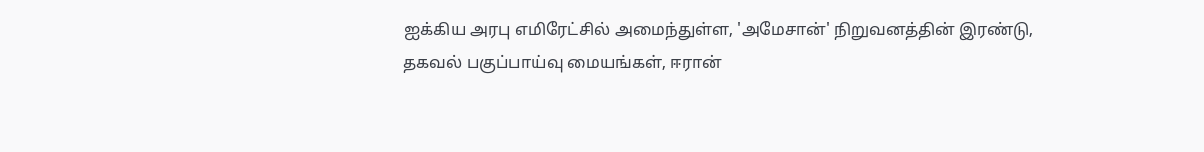ஐக்கிய அரபு எமிரேட்சில் அமைந்துள்ள, 'அமேசான்' நிறுவனத்தின் இரண்டு, தகவல் பகுப்பாய்வு மையங்கள், ஈரான்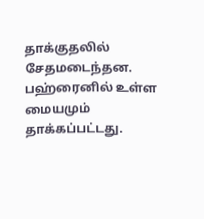தாக்குதலில் சேதமடைந்தன. பஹ்ரைனில் உள்ள மையமும் தாக்கப்பட்டது.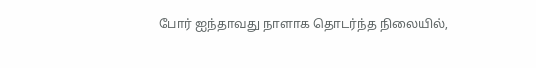போர் ஐந்தாவது நாளாக தொடர்ந்த நிலையில்,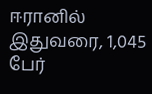ஈரானில் இதுவரை, 1,045 பேர்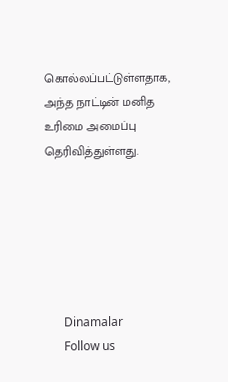கொல்லப்பட்டுள்ளதாக, அந்த நாட்டின் மனித உரிமை அமைப்பு தெரிவித்துள்ளது.






      Dinamalar
      Follow us